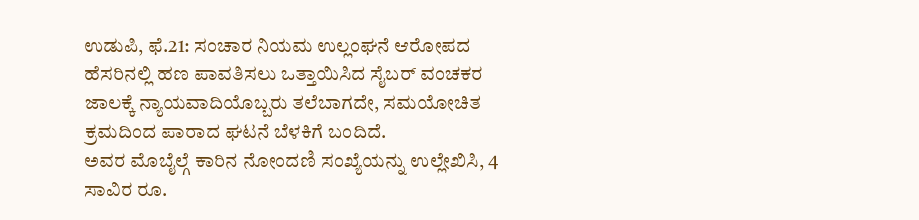ಉಡುಪಿ, ಫೆ.21: ಸಂಚಾರ ನಿಯಮ ಉಲ್ಲಂಘನೆ ಆರೋಪದ ಹೆಸರಿನಲ್ಲಿ ಹಣ ಪಾವತಿಸಲು ಒತ್ತಾಯಿಸಿದ ಸೈಬರ್ ವಂಚಕರ ಜಾಲಕ್ಕೆ ನ್ಯಾಯವಾದಿಯೊಬ್ಬರು ತಲೆಬಾಗದೇ, ಸಮಯೋಚಿತ ಕ್ರಮದಿಂದ ಪಾರಾದ ಘಟನೆ ಬೆಳಕಿಗೆ ಬಂದಿದೆ.
ಅವರ ಮೊಬೈಲ್ಗೆ ಕಾರಿನ ನೋಂದಣಿ ಸಂಖ್ಯೆಯನ್ನು ಉಲ್ಲೇಖಿಸಿ, 4 ಸಾವಿರ ರೂ.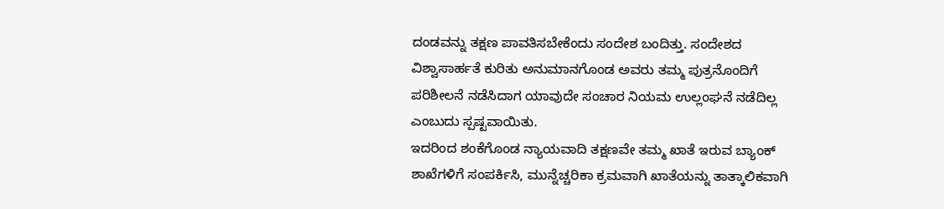ದಂಡವನ್ನು ತಕ್ಷಣ ಪಾವತಿಸಬೇಕೆಂದು ಸಂದೇಶ ಬಂದಿತ್ತು. ಸಂದೇಶದ ವಿಶ್ವಾಸಾರ್ಹತೆ ಕುರಿತು ಅನುಮಾನಗೊಂಡ ಅವರು ತಮ್ಮ ಪುತ್ರನೊಂದಿಗೆ ಪರಿಶೀಲನೆ ನಡೆಸಿದಾಗ ಯಾವುದೇ ಸಂಚಾರ ನಿಯಮ ಉಲ್ಲಂಘನೆ ನಡೆದಿಲ್ಲ ಎಂಬುದು ಸ್ಪಷ್ಟವಾಯಿತು.
ಇದರಿಂದ ಶಂಕೆಗೊಂಡ ನ್ಯಾಯವಾದಿ ತಕ್ಷಣವೇ ತಮ್ಮ ಖಾತೆ ಇರುವ ಬ್ಯಾಂಕ್ ಶಾಖೆಗಳಿಗೆ ಸಂಪರ್ಕಿಸಿ, ಮುನ್ನೆಚ್ಚರಿಕಾ ಕ್ರಮವಾಗಿ ಖಾತೆಯನ್ನು ತಾತ್ಕಾಲಿಕವಾಗಿ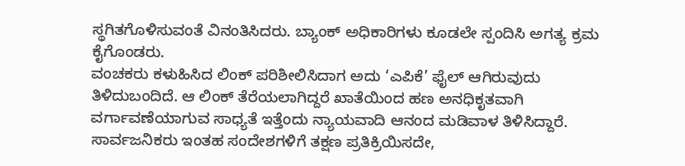ಸ್ಥಗಿತಗೊಳಿಸುವಂತೆ ವಿನಂತಿಸಿದರು. ಬ್ಯಾಂಕ್ ಅಧಿಕಾರಿಗಳು ಕೂಡಲೇ ಸ್ಪಂದಿಸಿ ಅಗತ್ಯ ಕ್ರಮ ಕೈಗೊಂಡರು.
ವಂಚಕರು ಕಳುಹಿಸಿದ ಲಿಂಕ್ ಪರಿಶೀಲಿಸಿದಾಗ ಅದು ‘ಎಪಿಕೆ’ ಫೈಲ್ ಆಗಿರುವುದು ತಿಳಿದುಬಂದಿದೆ. ಆ ಲಿಂಕ್ ತೆರೆಯಲಾಗಿದ್ದರೆ ಖಾತೆಯಿಂದ ಹಣ ಅನಧಿಕೃತವಾಗಿ ವರ್ಗಾವಣೆಯಾಗುವ ಸಾಧ್ಯತೆ ಇತ್ತೆಂದು ನ್ಯಾಯವಾದಿ ಆನಂದ ಮಡಿವಾಳ ತಿಳಿಸಿದ್ದಾರೆ.
ಸಾರ್ವಜನಿಕರು ಇಂತಹ ಸಂದೇಶಗಳಿಗೆ ತಕ್ಷಣ ಪ್ರತಿಕ್ರಿಯಿಸದೇ,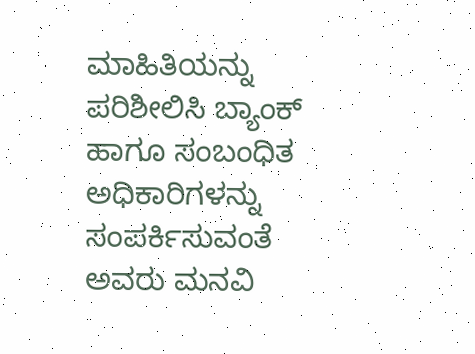ಮಾಹಿತಿಯನ್ನು ಪರಿಶೀಲಿಸಿ ಬ್ಯಾಂಕ್ ಹಾಗೂ ಸಂಬಂಧಿತ ಅಧಿಕಾರಿಗಳನ್ನು ಸಂಪರ್ಕಿಸುವಂತೆ ಅವರು ಮನವಿ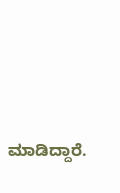ಮಾಡಿದ್ದಾರೆ.